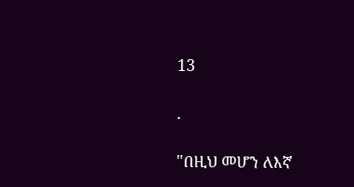13

.

"በዚህ መሆን ለእኛ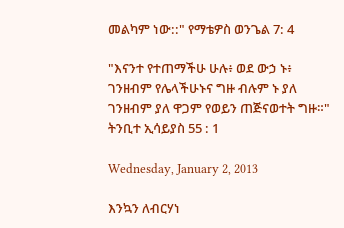መልካም ነው::" የማቴዎስ ወንጌል 7: 4

"እናንተ የተጠማችሁ ሁሉ፥ ወደ ውኃ ኑ፥ ገንዘብም የሌላችሁኑና ግዙ ብሉም ኑ ያለ ገንዘብም ያለ ዋጋም የወይን ጠጅናወተት ግዙ።" ትንቢተ ኢሳይያስ 55 : 1

Wednesday, January 2, 2013

እንኳን ለብርሃነ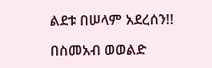ልደቱ በሠላም አደረሰን!!

በስመአብ ወወልድ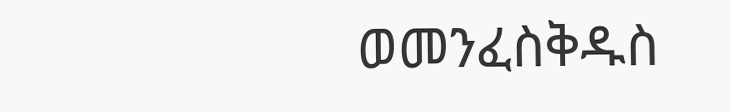ወመንፈስቅዱስ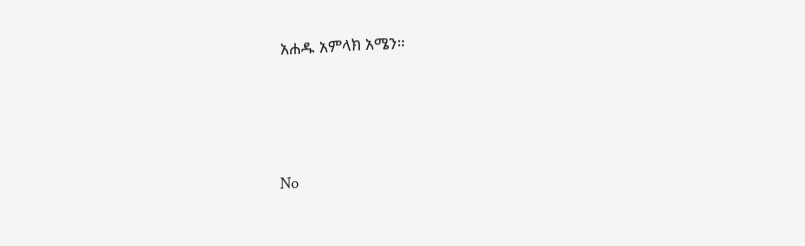አሐዱ አምላክ አሜን።





No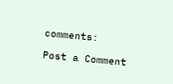comments:

Post a Comment